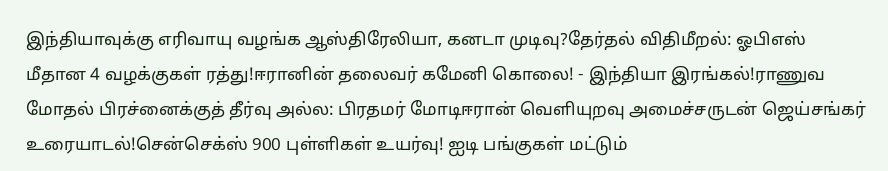இந்தியாவுக்கு எரிவாயு வழங்க ஆஸ்திரேலியா, கனடா முடிவு?தேர்தல் விதிமீறல்: ஓபிஎஸ் மீதான 4 வழக்குகள் ரத்து!ஈரானின் தலைவர் கமேனி கொலை! - இந்தியா இரங்கல்!ராணுவ மோதல் பிரச்னைக்குத் தீர்வு அல்ல: பிரதமர் மோடிஈரான் வெளியுறவு அமைச்சருடன் ஜெய்சங்கர் உரையாடல்!சென்செக்ஸ் 900 புள்ளிகள் உயர்வு! ஐடி பங்குகள் மட்டும்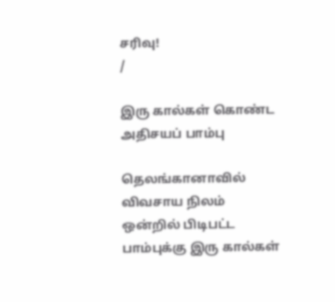சரிவு!
/

இரு கால்கள் கொண்ட அதிசயப் பாம்பு

தெலங்கானாவில் விவசாய நிலம் ஒன்றில் பிடிபட்ட பாம்புக்கு இரு கால்கள்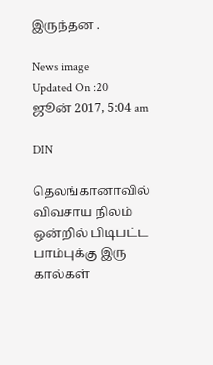இருந்தன .

News image
Updated On :20 ஜூன் 2017, 5:04 am

DIN

தெலங்கானாவில் விவசாய நிலம் ஒன்றில் பிடிபட்ட பாம்புக்கு இரு கால்கள்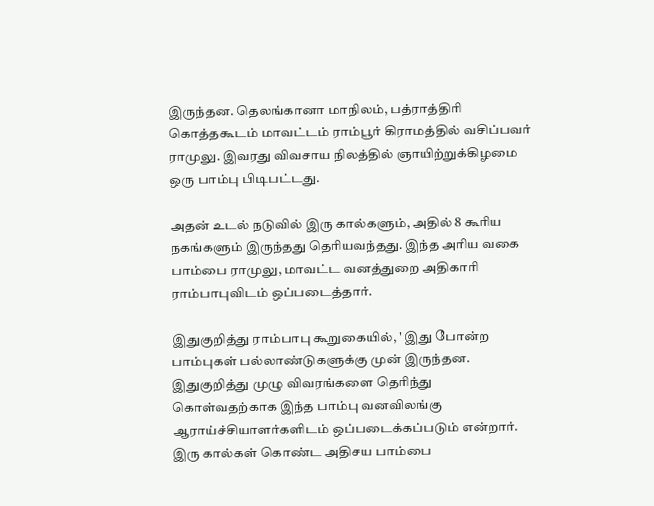இருந்தன. தெலங்கானா மாநிலம், பத்ராத்திரி கொத்தகூடம் மாவட்டம் ராம்பூர் கிராமத்தில் வசிப்பவர் ராமுலு. இவரது விவசாய நிலத்தில் ஞாயிற்றுக்கிழமை ஒரு பாம்பு பிடிபட்டது.

அதன் உடல் நடுவில் இரு கால்களும், அதில் 8 கூரிய நகங்களும் இருந்தது தெரியவந்தது. இந்த அரிய வகை பாம்பை ராமுலு, மாவட்ட வனத்துறை அதிகாரி ராம்பாபுவிடம் ஒப்படைத்தார்.

இதுகுறித்து ராம்பாபு கூறுகையில், ' இது போன்ற பாம்புகள் பல்லாண்டுகளுக்கு முன் இருந்தன. இதுகுறித்து முழு விவரங்களை தெரிந்து கொள்வதற்காக இந்த பாம்பு வனவிலங்கு ஆராய்ச்சியாளர்களிடம் ஒப்படைக்கப்படும் என்றார். இரு கால்கள் கொண்ட அதிசய பாம்பை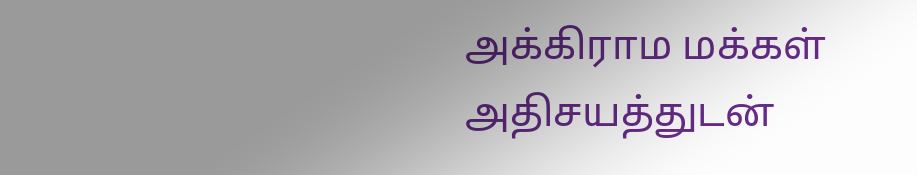அக்கிராம மக்கள் அதிசயத்துடன்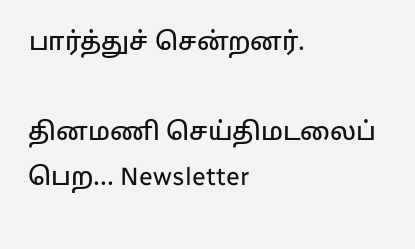பார்த்துச் சென்றனர்.

தினமணி செய்திமடலைப் பெற... Newsletter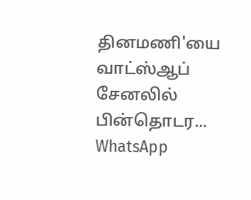தினமணி'யை வாட்ஸ்ஆப் சேனலில் பின்தொடர... WhatsApp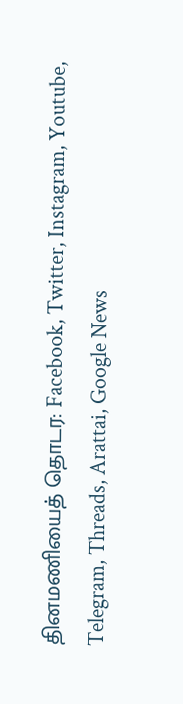தினமணியைத் தொடர: Facebook, Twitter, Instagram, Youtube, Telegram, Threads, Arattai, Google News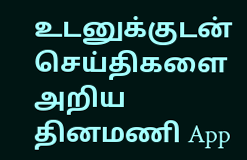உடனுக்குடன் செய்திகளை அறிய தினமணி App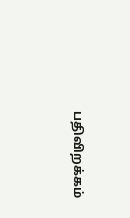பதிவிறக்கம்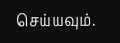செய்யவும்.